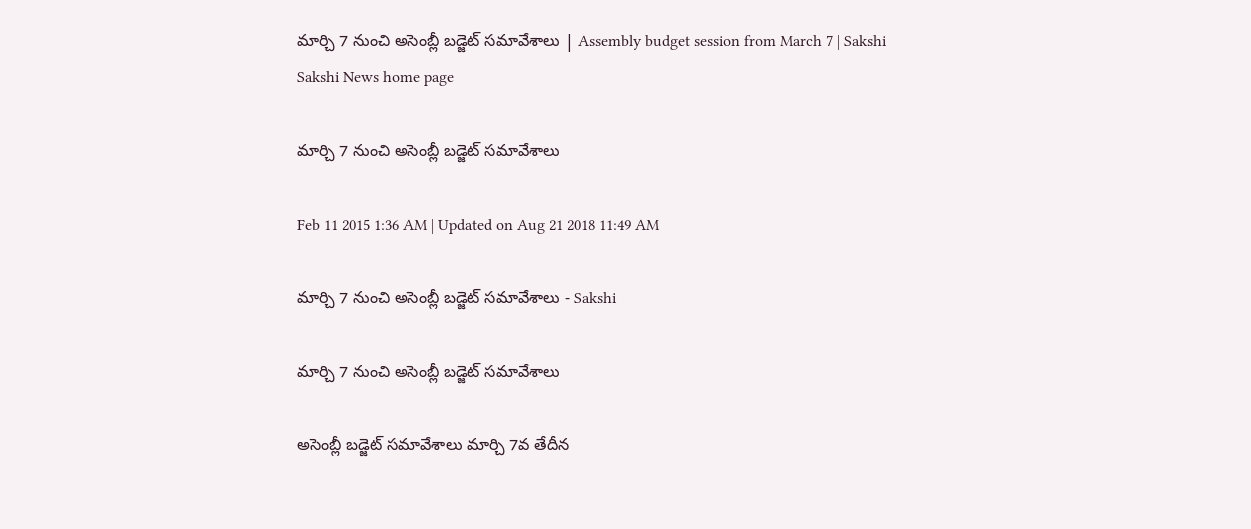మార్చి 7 నుంచి అసెంబ్లీ బడ్జెట్ సమావేశాలు | Assembly budget session from March 7 | Sakshi
Sakshi News home page

మార్చి 7 నుంచి అసెంబ్లీ బడ్జెట్ సమావేశాలు

Feb 11 2015 1:36 AM | Updated on Aug 21 2018 11:49 AM

మార్చి 7 నుంచి అసెంబ్లీ బడ్జెట్ సమావేశాలు - Sakshi

మార్చి 7 నుంచి అసెంబ్లీ బడ్జెట్ సమావేశాలు

అసెంబ్లీ బడ్జెట్ సమావేశాలు మార్చి 7వ తేదీన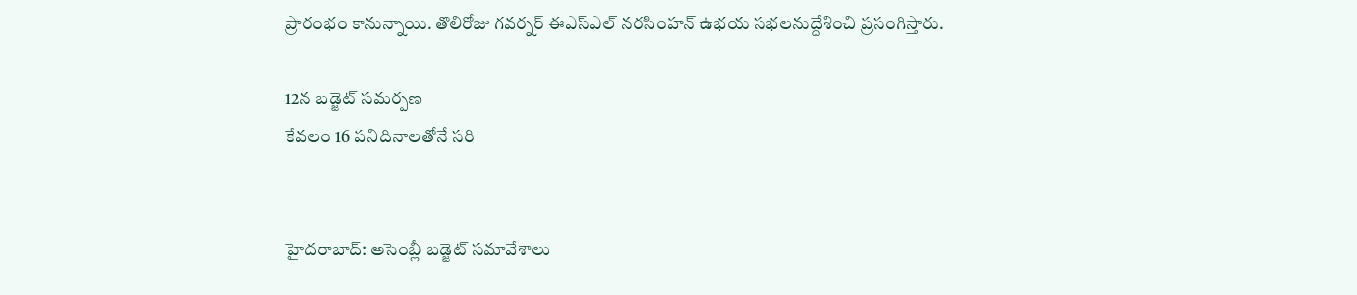ప్రారంభం కానున్నాయి. తొలిరోజు గవర్నర్ ఈఎస్‌ఎల్ నరసింహన్ ఉభయ సభలనుద్దేశించి ప్రసంగిస్తారు.

12న బడ్జెట్ సమర్పణ
కేవలం 16 పనిదినాలతోనే సరి


హైదరాబాద్: అసెంబ్లీ బడ్జెట్ సమావేశాలు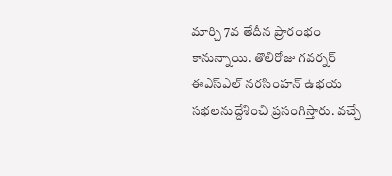మార్చి 7వ తేదీన ప్రారంభం కానున్నాయి. తొలిరోజు గవర్నర్ ఈఎస్‌ఎల్ నరసింహన్ ఉభయ సభలనుద్దేశించి ప్రసంగిస్తారు. వచ్చే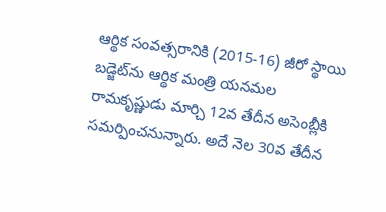ఆర్థిక సంవత్సరానికి (2015-16) జీరో స్థాయి బడ్జెట్‌ను ఆర్థిక మంత్రి యనమల రామకృష్ణుడు మార్చి 12వ తేదీన అసెంబ్లీకి సమర్పించనున్నారు. అదే నెల 30వ తేదీన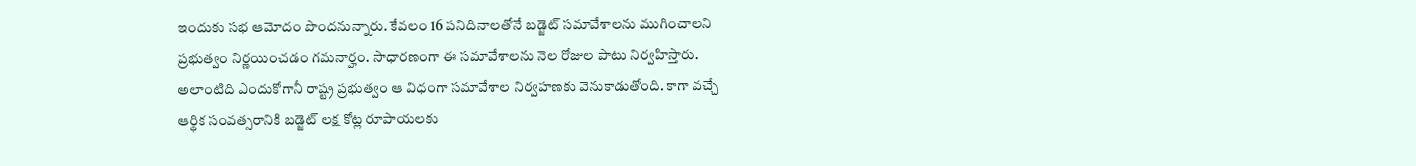ఇందుకు సభ ఆమోదం పొందనున్నారు. కేవలం 16 పనిదినాలతోనే బడ్జెట్ సమావేశాలను ముగించాలని ప్రభుత్వం నిర్ణయించడం గమనార్హం. సాధారణంగా ఈ సమావేశాలను నెల రోజుల పాటు నిర్వహిస్తారు. అలాంటిది ఎందుకోగానీ రాష్ట్ర ప్రభుత్వం ఆ విధంగా సమావేశాల నిర్వహణకు వెనుకాడుతోంది. కాగా వచ్చే ఆర్థిక సంవత్సరానికి బడ్జెట్ లక్ష కోట్ల రూపాయలకు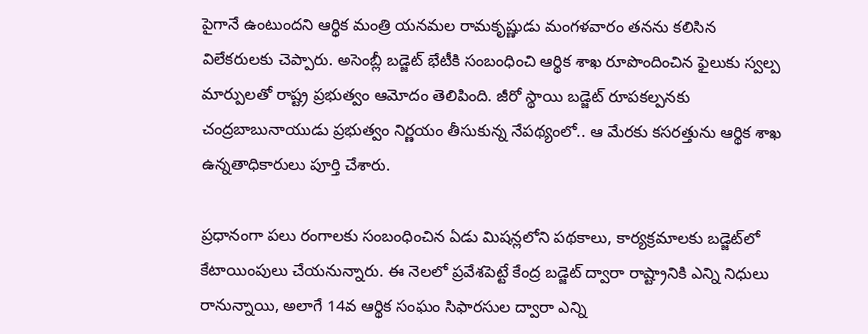పైగానే ఉంటుందని ఆర్థిక మంత్రి యనమల రామకృష్ణుడు మంగళవారం తనను కలిసిన విలేకరులకు చెప్పారు. అసెంబ్లీ బడ్జెట్ భేటీకి సంబంధించి ఆర్థిక శాఖ రూపొందించిన ఫైలుకు స్వల్ప మార్పులతో రాష్ట్ర ప్రభుత్వం ఆమోదం తెలిపింది. జీరో స్థాయి బడ్జెట్ రూపకల్పనకు చంద్రబాబునాయుడు ప్రభుత్వం నిర్ణయం తీసుకున్న నేపథ్యంలో.. ఆ మేరకు కసరత్తును ఆర్థిక శాఖ ఉన్నతాధికారులు పూర్తి చేశారు.

ప్రధానంగా పలు రంగాలకు సంబంధించిన ఏడు మిషన్లలోని పథకాలు, కార్యక్రమాలకు బడ్జెట్‌లో కేటాయింపులు చేయనున్నారు. ఈ నెలలో ప్రవేశపెట్టే కేంద్ర బడ్జెట్ ద్వారా రాష్ట్రానికి ఎన్ని నిధులు రానున్నాయి, అలాగే 14వ ఆర్థిక సంఘం సిఫారసుల ద్వారా ఎన్ని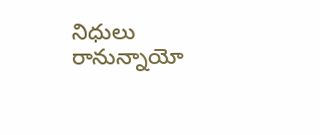నిధులు రానున్నాయో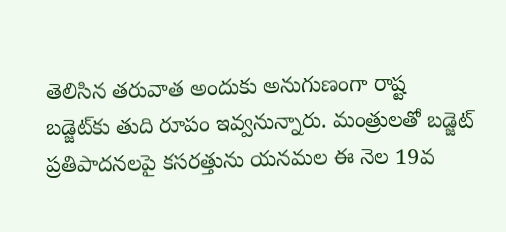తెలిసిన తరువాత అందుకు అనుగుణంగా రాష్ట బడ్జెట్‌కు తుది రూపం ఇవ్వనున్నారు. మంత్రులతో బడ్జెట్ ప్రతిపాదనలపై కసరత్తును యనమల ఈ నెల 19వ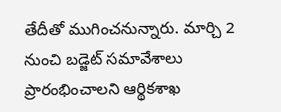తేదీతో ముగించనున్నారు. మార్చి 2 నుంచి బడ్జెట్ సమావేశాలు ప్రారంభించాలని ఆర్థికశాఖ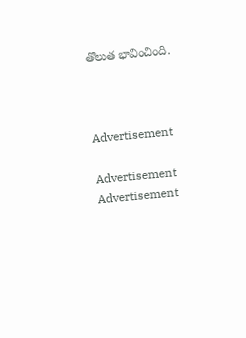తొలుత భావించింది.



Advertisement

Advertisement
Advertisement